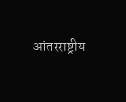आंतरराष्ट्रीय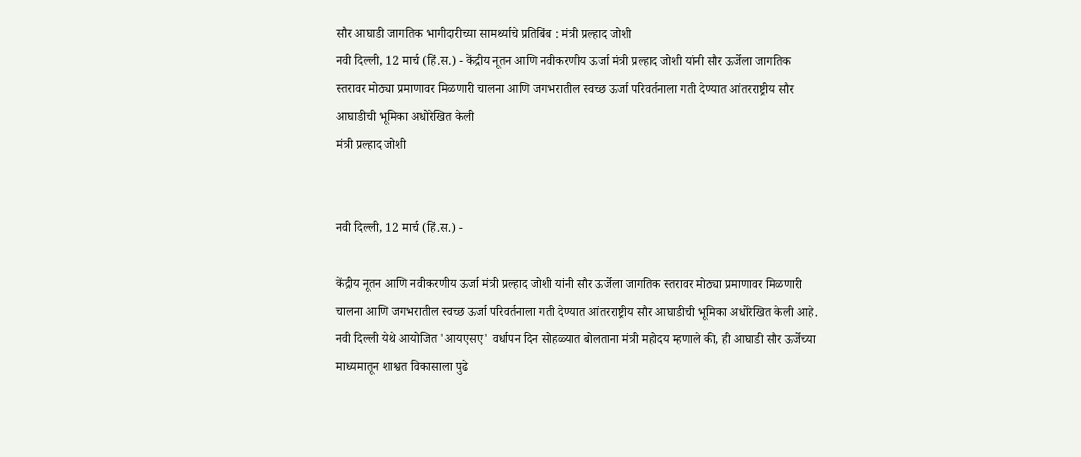सौर आघाडी जागतिक भागीदारीच्या सामर्थ्याचे प्रतिबिंब : मंत्री प्रल्हाद जोशी
नवी दिल्ली, 12 मार्च (हिं.स.) - केंद्रीय नूतन आणि नवीकरणीय ऊर्जा मंत्री प्रल्हाद जोशी यांनी सौर ऊर्जेला जागतिक स्तरावर मोठ्या प्रमाणावर मिळणारी चालना आणि जगभरातील स्वच्छ ऊर्जा परिवर्तनाला गती देण्यात आंतरराष्ट्रीय सौर आघाडीची भूमिका अधोरेखित केली
मंत्री प्रल्हाद जोशी


नवी दिल्ली, 12 मार्च (हिं.स.) -

केंद्रीय नूतन आणि नवीकरणीय ऊर्जा मंत्री प्रल्हाद जोशी यांनी सौर ऊर्जेला जागतिक स्तरावर मोठ्या प्रमाणावर मिळणारी चालना आणि जगभरातील स्वच्छ ऊर्जा परिवर्तनाला गती देण्यात आंतरराष्ट्रीय सौर आघाडीची भूमिका अधोरेखित केली आहे. नवी दिल्ली येथे आयोजित 'आयएसए' वर्धापन दिन सोहळ्यात बोलताना मंत्री महोदय म्हणाले की, ही आघाडी सौर ऊर्जेच्या माध्यमातून शाश्वत विकासाला पुढे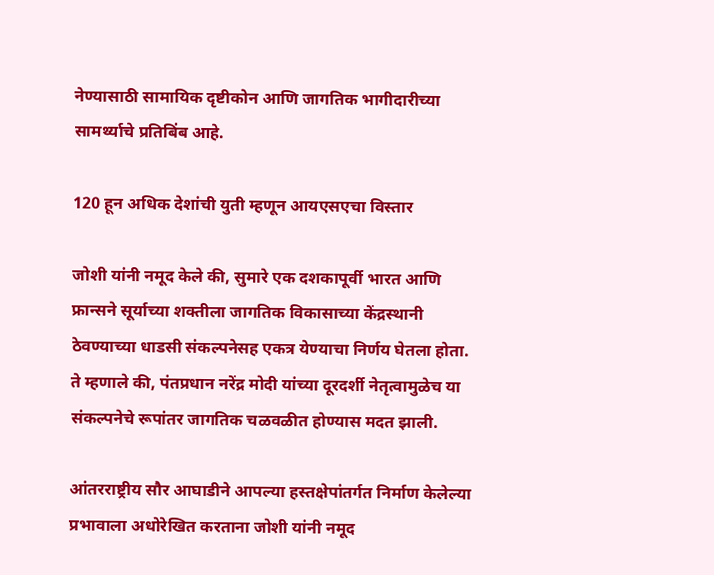नेण्यासाठी सामायिक दृष्टीकोन आणि जागतिक भागीदारीच्या सामर्थ्याचे प्रतिबिंब आहे.

120 हून अधिक देशांची युती म्हणून आयएसएचा विस्तार

जोशी यांनी नमूद केले की, सुमारे एक दशकापूर्वी भारत आणि फ्रान्सने सूर्याच्या शक्तीला जागतिक विकासाच्या केंद्रस्थानी ठेवण्याच्या धाडसी संकल्पनेसह एकत्र येण्याचा निर्णय घेतला होता. ते म्हणाले की, पंतप्रधान नरेंद्र मोदी यांच्या दूरदर्शी नेतृत्वामुळेच या संकल्पनेचे रूपांतर जागतिक चळवळीत होण्यास मदत झाली.

आंतरराष्ट्रीय सौर आघाडीने आपल्या हस्तक्षेपांतर्गत निर्माण केलेल्या प्रभावाला अधोरेखित करताना जोशी यांनी नमूद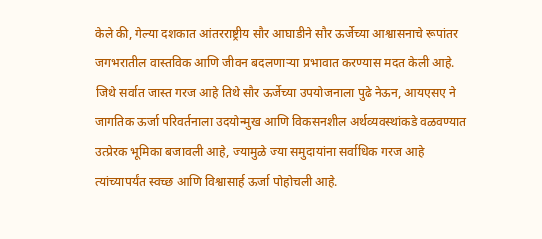केले की, गेल्या दशकात आंतरराष्ट्रीय सौर आघाडीने सौर ऊर्जेच्या आश्वासनाचे रूपांतर जगभरातील वास्तविक आणि जीवन बदलणाऱ्या प्रभावात करण्यास मदत केली आहे. जिथे सर्वात जास्त गरज आहे तिथे सौर ऊर्जेच्या उपयोजनाला पुढे नेऊन, आयएसए ने जागतिक ऊर्जा परिवर्तनाला उदयोन्मुख आणि विकसनशील अर्थव्यवस्थांकडे वळवण्यात उत्प्रेरक भूमिका बजावली आहे, ज्यामुळे ज्या समुदायांना सर्वाधिक गरज आहे त्यांच्यापर्यंत स्वच्छ आणि विश्वासार्ह ऊर्जा पोहोचली आहे.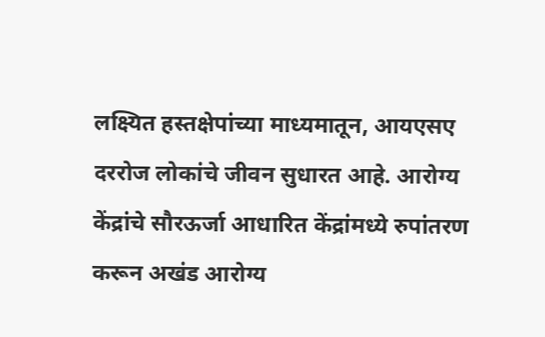लक्ष्यित हस्तक्षेपांच्या माध्यमातून, आयएसए दररोज लोकांचे जीवन सुधारत आहे. आरोग्य केंद्रांचे सौरऊर्जा आधारित केंद्रांमध्ये रुपांतरण करून अखंड आरोग्य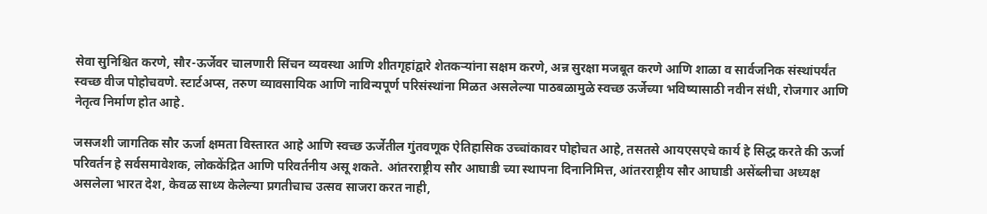सेवा सुनिश्चित करणे, सौर-ऊर्जेवर चालणारी सिंचन व्यवस्था आणि शीतगृहांद्वारे शेतकऱ्यांना सक्षम करणे, अन्न सुरक्षा मजबूत करणे आणि शाळा व सार्वजनिक संस्थांपर्यंत स्वच्छ वीज पोहोचवणे. स्टार्टअप्स, तरुण व्यावसायिक आणि नाविन्यपूर्ण परिसंस्थांना मिळत असलेल्या पाठबळामुळे स्वच्छ ऊर्जेच्या भविष्यासाठी नवीन संधी, रोजगार आणि नेतृत्व निर्माण होत आहे.

जसजशी जागतिक सौर ऊर्जा क्षमता विस्तारत आहे आणि स्वच्छ ऊर्जेतील गुंतवणूक ऐतिहासिक उच्चांकावर पोहोचत आहे, तसतसे आयएसएचे कार्य हे सिद्ध करते की ऊर्जा परिवर्तन हे सर्वसमावेशक, लोककेंद्रित आणि परिवर्तनीय असू शकते. आंतरराष्ट्रीय सौर आघाडी च्या स्थापना दिनानिमित्त, आंतरराष्ट्रीय सौर आघाडी असेंब्लीचा अध्यक्ष असलेला भारत देश, केवळ साध्य केलेल्या प्रगतीचाच उत्सव साजरा करत नाही,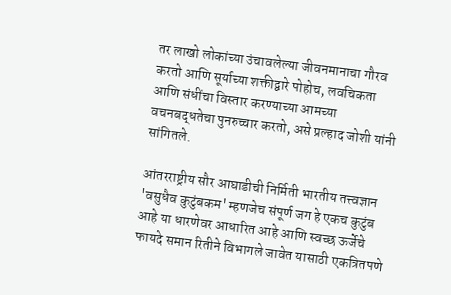तर लाखो लोकांच्या उंचावलेल्या जीवनमानाचा गौरव करतो आणि सूर्याच्या शक्तीद्वारे पोहोच, लवचिकता आणि संधींचा विस्तार करण्याच्या आमच्या वचनबद्धतेचा पुनरुच्चार करतो, असे प्रल्हाद जोशी यांनी सांगितले.

आंतरराष्ट्रीय सौर आघाडीची निर्मिती भारतीय तत्त्वज्ञान 'वसुधैव कुटुंबकम' म्हणजेच संपूर्ण जग हे एकच कुटुंब आहे या धारणेवर आधारित आहे आणि स्वच्छ ऊर्जेचे फायदे समान रितीने विभागले जावेत यासाठी एकत्रितपणे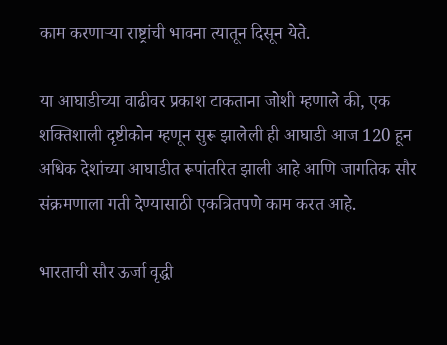काम करणाऱ्या राष्ट्रांची भावना त्यातून दिसून येते.

या आघाडीच्या वाढीवर प्रकाश टाकताना जोशी म्हणाले की, एक शक्तिशाली दृष्टीकोन म्हणून सुरू झालेली ही आघाडी आज 120 हून अधिक देशांच्या आघाडीत रूपांतरित झाली आहे आणि जागतिक सौर संक्रमणाला गती देण्यासाठी एकत्रितपणे काम करत आहे.

भारताची सौर ऊर्जा वृद्धी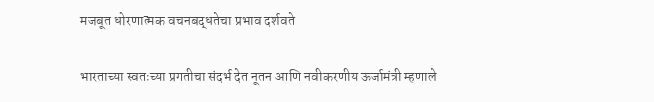मजबूत धोरणात्मक वचनबद्धतेचा प्रभाव दर्शवते

भारताच्या स्वतःच्या प्रगतीचा संदर्भ देत नूतन आणि नवीकरणीय ऊर्जामंत्री म्हणाले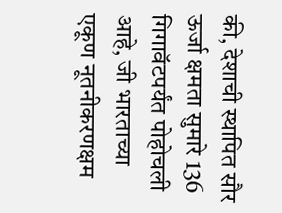की, देशाची स्थापित सौर ऊर्जा क्षमता सुमारे 136 गिगावॅटपर्यंत पोहोचली आहे, जी भारताच्या एकूण नूतनीकरणक्षम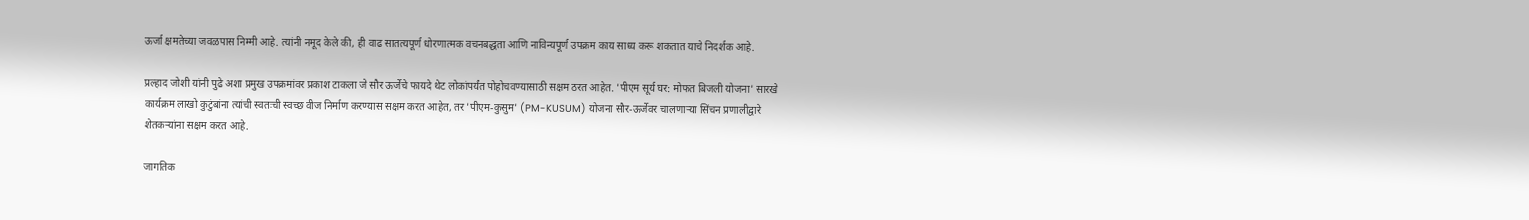ऊर्जा क्षमतेच्या जवळपास निम्मी आहे. त्यांनी नमूद केले की, ही वाढ सातत्यपूर्ण धोरणात्मक वचनबद्धता आणि नाविन्यपूर्ण उपक्रम काय साध्य करू शकतात याचे निदर्शक आहे.

प्रल्हाद जोशी यांनी पुढे अशा प्रमुख उपक्रमांवर प्रकाश टाकला जे सौर ऊर्जेचे फायदे थेट लोकांपर्यंत पोहोचवण्यासाठी सक्षम ठरत आहेत. 'पीएम सूर्य घर: मोफत बिजली योजना' सारखे कार्यक्रम लाखो कुटुंबांना त्यांची स्वतःची स्वच्छ वीज निर्माण करण्यास सक्षम करत आहेत, तर 'पीएम-कुसुम' (PM-KUSUM) योजना सौर-ऊर्जेवर चालणाऱ्या सिंचन प्रणालीद्वारे शेतकऱ्यांना सक्षम करत आहे.

जागतिक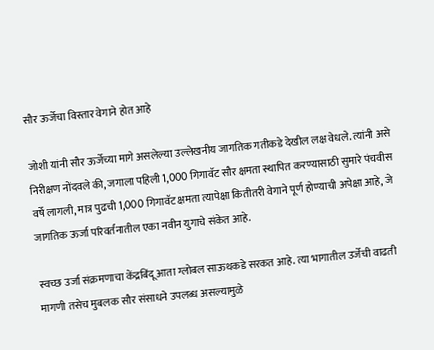सौर ऊर्जेचा विस्तार वेगाने होत आहे

जोशी यांनी सौर ऊर्जेच्या मागे असलेल्या उल्लेखनीय जागतिक गतीकडे देखील लक्ष वेधले. त्यांनी असे निरीक्षण नोंदवले की, जगाला पहिली 1,000 गिगावॅट सौर क्षमता स्थापित करण्यासाठी सुमारे पंचवीस वर्षे लागली, मात्र पुढची 1,000 गिगावॅट क्षमता त्यापेक्षा कितीतरी वेगाने पूर्ण होण्याची अपेक्षा आहे, जे जागतिक ऊर्जा परिवर्तनातील एका नवीन युगाचे संकेत आहे.

स्वच्छ उर्जा संक्रमणाचा केंद्रबिंदू आता ग्लोबल साऊथकडे सरकत आहे. त्या भागातील उर्जेची वाढती मागणी तसेच मुबलक सौर संसाधने उपलब्ध असल्यामुळे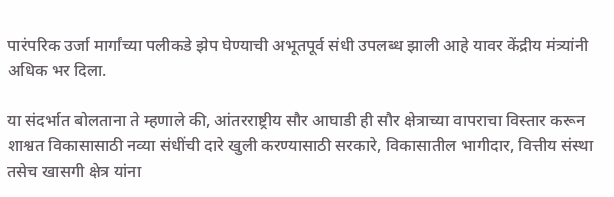पारंपरिक उर्जा मार्गांच्या पलीकडे झेप घेण्याची अभूतपूर्व संधी उपलब्ध झाली आहे यावर केंद्रीय मंत्र्यांनी अधिक भर दिला.

या संदर्भात बोलताना ते म्हणाले की, आंतरराष्ट्रीय सौर आघाडी ही सौर क्षेत्राच्या वापराचा विस्तार करून शाश्वत विकासासाठी नव्या संधींची दारे खुली करण्यासाठी सरकारे, विकासातील भागीदार, वित्तीय संस्था तसेच खासगी क्षेत्र यांना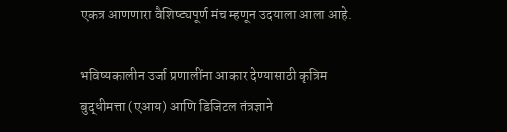एकत्र आणणारा वैशिष्ट्यपूर्ण मंच म्हणून उदयाला आला आहे.

भविष्यकालीन उर्जा प्रणालींना आकार देण्यासाठी कृत्रिम बुद्धीमत्ता (एआय) आणि डिजिटल तंत्रज्ञाने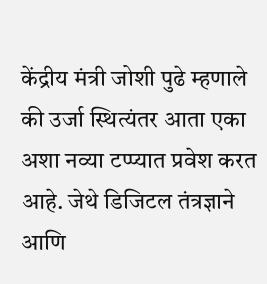केंद्रीय मंत्री जोशी पुढे म्हणाले की उर्जा स्थित्यंतर आता एका अशा नव्या टप्प्यात प्रवेश करत आहे. जेथे डिजिटल तंत्रज्ञाने आणि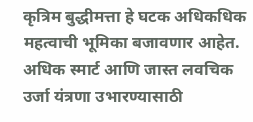कृत्रिम बुद्धीमत्ता हे घटक अधिकधिक महत्वाची भूमिका बजावणार आहेत. अधिक स्मार्ट आणि जास्त लवचिक उर्जा यंत्रणा उभारण्यासाठी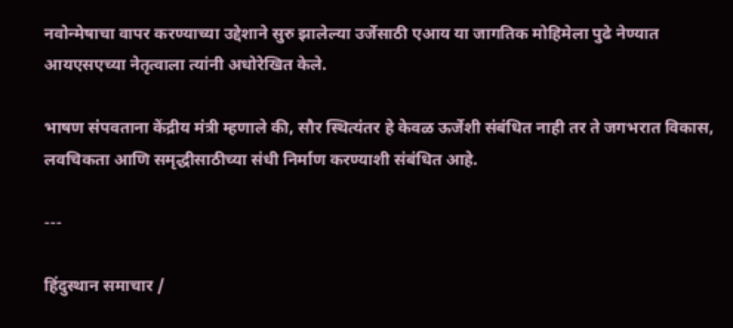नवोन्मेषाचा वापर करण्याच्या उद्देशाने सुरु झालेल्या उर्जेसाठी एआय या जागतिक मोहिमेला पुढे नेण्यात आयएसएच्या नेतृत्वाला त्यांनी अधोरेखित केले.

भाषण संपवताना केंद्रीय मंत्री म्हणाले की, सौर स्थित्यंतर हे केवळ ऊर्जेशी संबंधित नाही तर ते जगभरात विकास, लवचिकता आणि समृद्धीसाठीच्या संधी निर्माण करण्याशी संबंधित आहे.

---

हिंदुस्थान समाचार /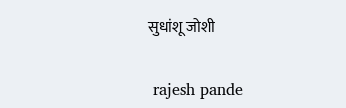सुधांशू जोशी


 rajesh pande